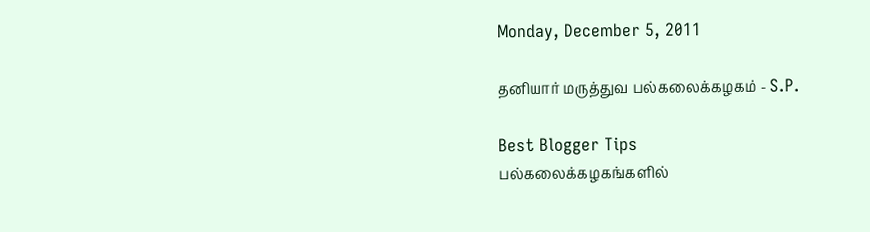Monday, December 5, 2011

தனியார் மருத்துவ பல்கலைக்கழகம் - S.P.

Best Blogger Tips
பல்கலைக்கழகங்களில்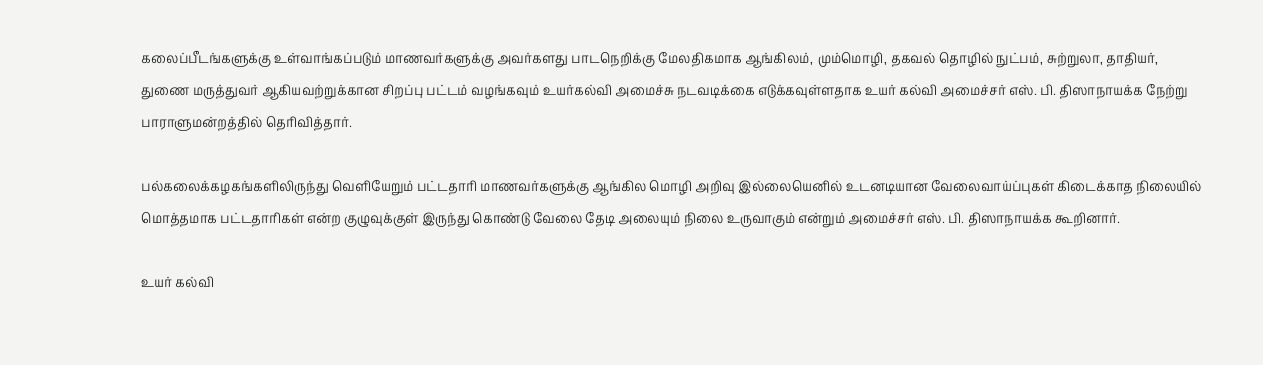கலைப்பீடங்களுக்கு உள்வாங்கப்படும் மாணவர்களுக்கு அவர்களது பாடநெறிக்கு மேலதிகமாக ஆங்கிலம், மும்மொழி, தகவல் தொழில் நுட்பம், சுற்றுலா, தாதியர், துணை மருத்துவர் ஆகியவற்றுக்கான சிறப்பு பட்டம் வழங்கவும் உயர்கல்வி அமைச்சு நடவடிக்கை எடுக்கவுள்ளதாக உயர் கல்வி அமைச்சர் எஸ். பி. திஸாநாயக்க நேற்று பாராளுமன்றத்தில் தெரிவித்தார்.

பல்கலைக்கழகங்களிலிருந்து வெளியேறும் பட்டதாரி மாணவர்களுக்கு ஆங்கில மொழி அறிவு இல்லையெனில் உடனடியான வேலைவாய்ப்புகள் கிடைக்காத நிலையில் மொத்தமாக பட்டதாரிகள் என்ற குழுவுக்குள் இருந்து கொண்டு வேலை தேடி அலையும் நிலை உருவாகும் என்றும் அமைச்சர் எஸ். பி. திஸாநாயக்க கூறினார்.

உயர் கல்வி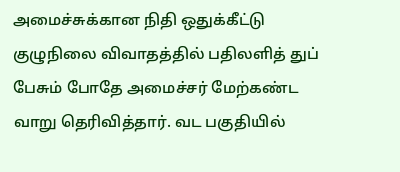அமைச்சுக்கான நிதி ஒதுக்கீட்டு குழுநிலை விவாதத்தில் பதிலளித் துப் பேசும் போதே அமைச்சர் மேற்கண்ட வாறு தெரிவித்தார். வட பகுதியில்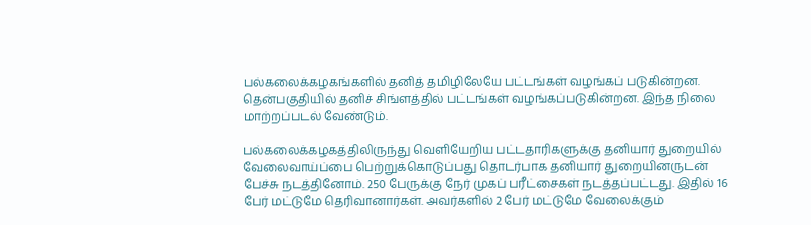பல்கலைக்கழகங்களில் தனித் தமிழிலேயே பட்டங்கள் வழங்கப் படுகின்றன. தென்பகுதியில் தனிச் சிங்ளத்தில் பட்டங்கள் வழங்கப்படுகின்றன. இந்த நிலை மாற்றப்படல் வேண்டும்.

பல்கலைக்கழகத்திலிருந்து வெளியேறிய பட்டதாரிகளுக்கு தனியார் துறையில் வேலைவாய்ப்பை பெற்றுக்கொடுப்பது தொடர்பாக தனியார் துறையினருடன் பேச்சு நடத்தினோம். 250 பேருக்கு நேர் முகப் பரீட்சைகள் நடத்தப்பட்டது. இதில் 16 பேர் மட்டுமே தெரிவானார்கள். அவர்களில் 2 பேர் மட்டுமே வேலைக்கும்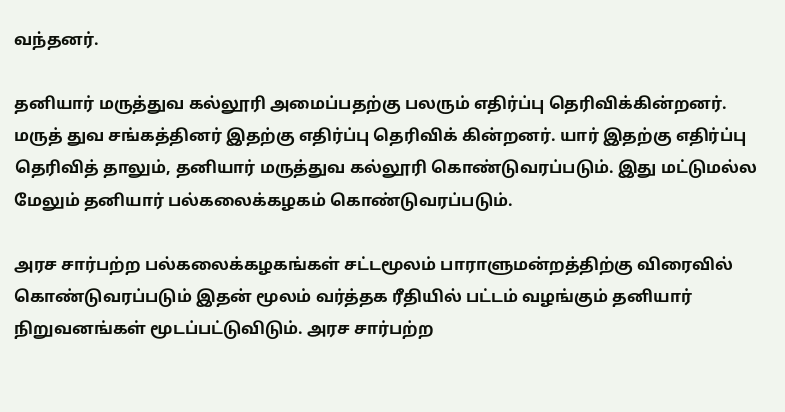வந்தனர்.

தனியார் மருத்துவ கல்லூரி அமைப்பதற்கு பலரும் எதிர்ப்பு தெரிவிக்கின்றனர். மருத் துவ சங்கத்தினர் இதற்கு எதிர்ப்பு தெரிவிக் கின்றனர். யார் இதற்கு எதிர்ப்பு தெரிவித் தாலும், தனியார் மருத்துவ கல்லூரி கொண்டுவரப்படும். இது மட்டுமல்ல மேலும் தனியார் பல்கலைக்கழகம் கொண்டுவரப்படும்.

அரச சார்பற்ற பல்கலைக்கழகங்கள் சட்டமூலம் பாராளுமன்றத்திற்கு விரைவில் கொண்டுவரப்படும் இதன் மூலம் வர்த்தக ரீதியில் பட்டம் வழங்கும் தனியார் நிறுவனங்கள் மூடப்பட்டுவிடும். அரச சார்பற்ற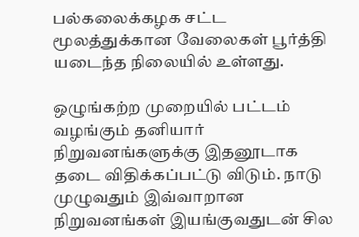பல்கலைக்கழக சட்ட மூலத்துக்கான வேலைகள் பூர்த்தி யடைந்த நிலையில் உள்ளது.

ஒழுங்கற்ற முறையில் பட்டம் வழங்கும் தனியார் நிறுவனங்களுக்கு இதனூடாக தடை விதிக்கப்பட்டு விடும். நாடு முழுவதும் இவ்வாறான நிறுவனங்கள் இயங்குவதுடன் சில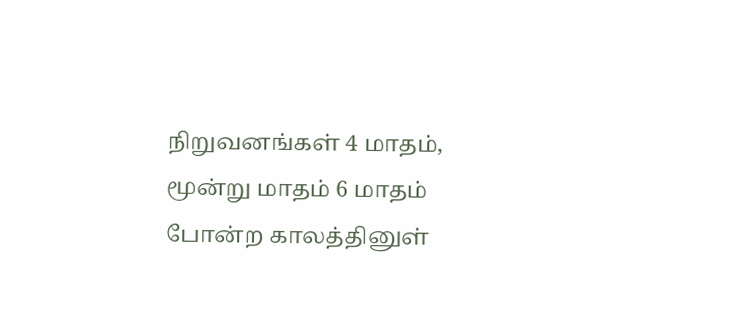நிறுவனங்கள் 4 மாதம், மூன்று மாதம் 6 மாதம் போன்ற காலத்தினுள்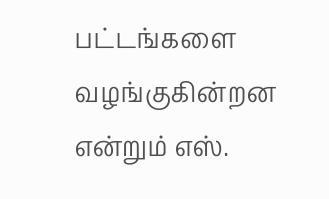பட்டங்களை வழங்குகின்றன என்றும் எஸ்.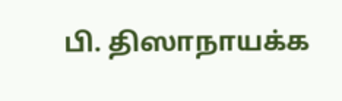பி. திஸாநாயக்க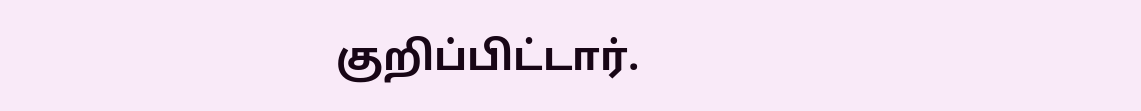குறிப்பிட்டார்.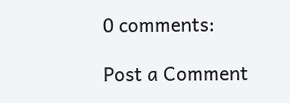0 comments:

Post a Comment